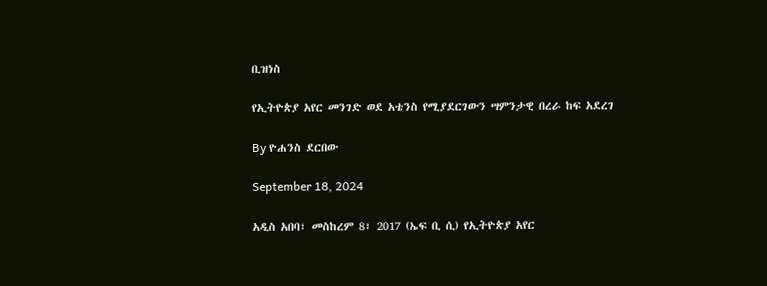ቢዝነስ

የኢትዮጵያ አየር መንገድ ወደ አቴንስ የሚያደርገውን ሣምንታዊ በረራ ከፍ አደረገ

By ዮሐንስ ደርበው

September 18, 2024

አዲስ አበባ፣ መስከረም 8፣ 2017 (ኤፍ ቢ ሲ) የኢትዮጵያ አየር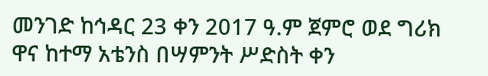መንገድ ከኅዳር 23 ቀን 2017 ዓ.ም ጀምሮ ወደ ግሪክ ዋና ከተማ አቴንስ በሣምንት ሥድስት ቀን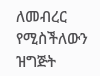ለመብረር የሚስችለውን ዝግጅት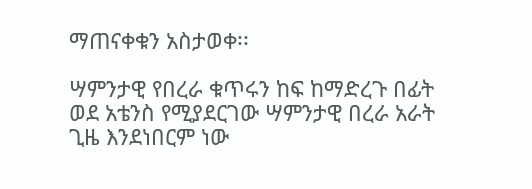ማጠናቀቁን አስታወቀ፡፡

ሣምንታዊ የበረራ ቁጥሩን ከፍ ከማድረጉ በፊት ወደ አቴንስ የሚያደርገው ሣምንታዊ በረራ አራት ጊዜ እንደነበርም ነው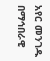አየር መንገዱ በማኅበራዊ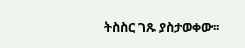ትስስር ገጹ ያስታወቀው፡፡